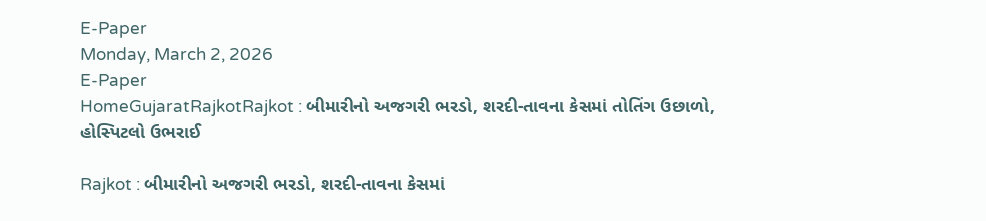E-Paper
Monday, March 2, 2026
E-Paper
HomeGujaratRajkotRajkot : બીમારીનો અજગરી ભરડો, શરદી-તાવના કેસમાં તોતિંગ ઉછાળો, હોસ્પિટલો ઉભરાઈ

Rajkot : બીમારીનો અજગરી ભરડો, શરદી-તાવના કેસમાં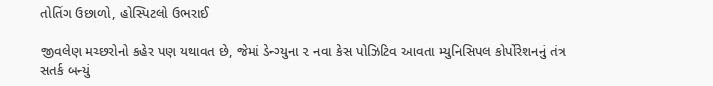તોતિંગ ઉછાળો, હોસ્પિટલો ઉભરાઈ

જીવલેણ મચ્છરોનો કહેર પણ યથાવત છે, જેમાં ડેન્ગ્યુના ૨ નવા કેસ પોઝિટિવ આવતા મ્યુનિસિપલ કોર્પોરેશનનું તંત્ર સતર્ક બન્યું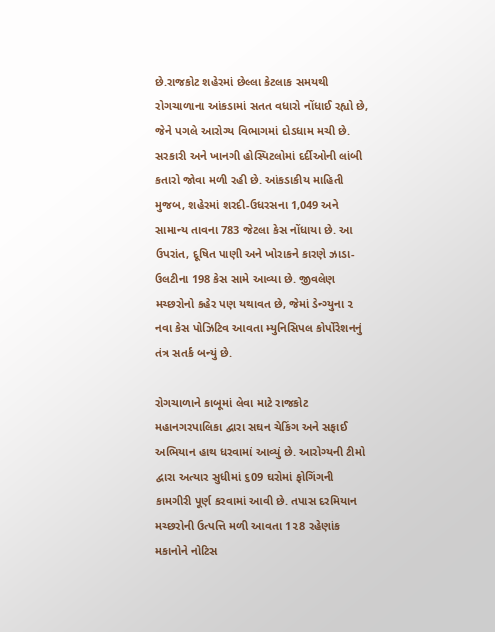છે.રાજકોટ શહેરમાં છેલ્લા કેટલાક સમયથી રોગચાળાના આંકડામાં સતત વધારો નોંધાઈ રહ્યો છે, જેને પગલે આરોગ્ય વિભાગમાં દોડધામ મચી છે. સરકારી અને ખાનગી હોસ્પિટલોમાં દર્દીઓની લાંબી કતારો જોવા મળી રહી છે. આંકડાકીય માહિતી મુજબ, શહેરમાં શરદી-ઉધરસના 1,049 અને સામાન્ય તાવના 783 જેટલા કેસ નોંધાયા છે. આ ઉપરાંત, દૂષિત પાણી અને ખોરાકને કારણે ઝાડા-ઉલટીના 198 કેસ સામે આવ્યા છે. જીવલેણ મચ્છરોનો કહેર પણ યથાવત છે, જેમાં ડેન્ગ્યુના ૨ નવા કેસ પોઝિટિવ આવતા મ્યુનિસિપલ કોર્પોરેશનનું તંત્ર સતર્ક બન્યું છે.

રોગચાળાને કાબૂમાં લેવા માટે રાજકોટ મહાનગરપાલિકા દ્વારા સઘન ચેકિંગ અને સફાઈ અભિયાન હાથ ધરવામાં આવ્યું છે. આરોગ્યની ટીમો દ્વારા અત્યાર સુધીમાં ૬09 ઘરોમાં ફોગિંગની કામગીરી પૂર્ણ કરવામાં આવી છે. તપાસ દરમિયાન મચ્છરોની ઉત્પત્તિ મળી આવતા 1૨8 રહેણાંક મકાનોને નોટિસ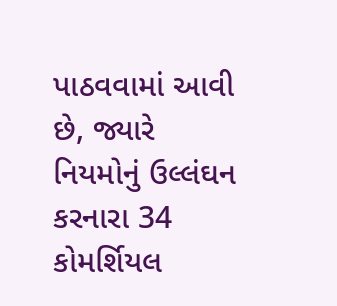પાઠવવામાં આવી છે, જ્યારે નિયમોનું ઉલ્લંઘન કરનારા 34 કોમર્શિયલ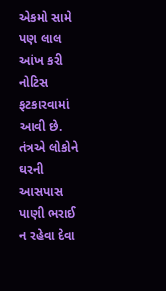એકમો સામે પણ લાલ આંખ કરી નોટિસ ફટકારવામાં આવી છે. તંત્રએ લોકોને ઘરની આસપાસ પાણી ભરાઈ ન રહેવા દેવા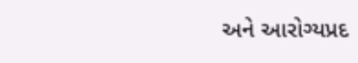અને આરોગ્યપ્રદ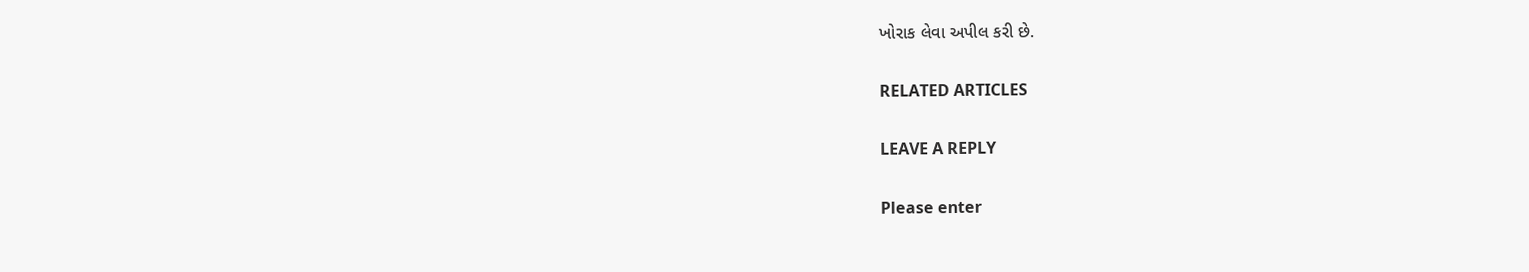ખોરાક લેવા અપીલ કરી છે.

RELATED ARTICLES

LEAVE A REPLY

Please enter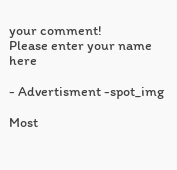your comment!
Please enter your name here

- Advertisment -spot_img

Most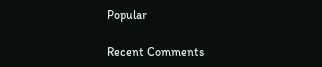Popular

Recent Comments